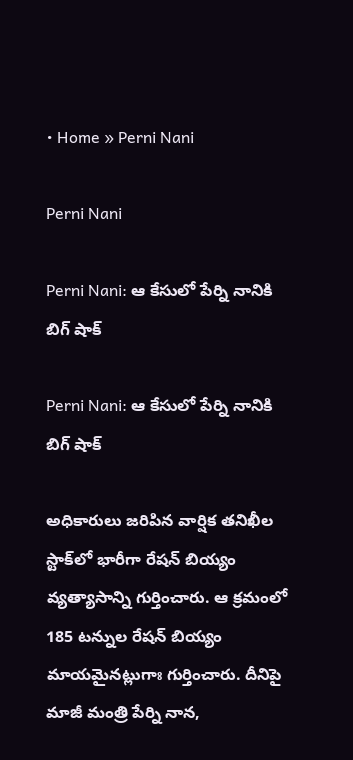• Home » Perni Nani

Perni Nani

Perni Nani: ఆ కేసులో పేర్ని నానికి బిగ్ షాక్

Perni Nani: ఆ కేసులో పేర్ని నానికి బిగ్ షాక్

అధికారులు జరిపిన వార్షిక తనిఖీల స్టాక్‌లో భారీగా రేషన్ బియ్యం వ్యత్యాసాన్ని గుర్తించారు. ఆ క్రమంలో 185 టన్నుల రేషన్ బియ్యం మాయమైనట్లుగాః గుర్తించారు. దీనిపై మాజీ మంత్రి పేర్ని నాన,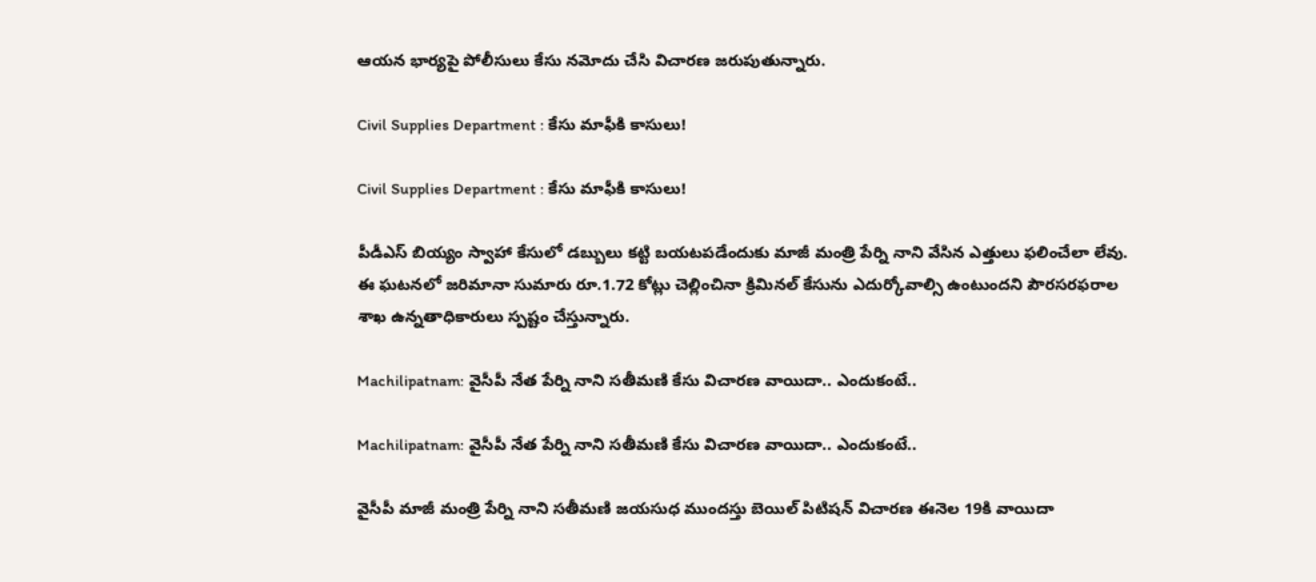ఆయన భార్యపై పోలీసులు కేసు నమోదు చేసి విచారణ జరుపుతున్నారు.

Civil Supplies Department : కేసు మాఫీకి కాసులు!

Civil Supplies Department : కేసు మాఫీకి కాసులు!

పీడీఎస్‌ బియ్యం స్వాహా కేసులో డబ్బులు కట్టి బయటపడేందుకు మాజీ మంత్రి పేర్ని నాని వేసిన ఎత్తులు ఫలించేలా లేవు. ఈ ఘటనలో జరిమానా సుమారు రూ.1.72 కోట్లు చెల్లించినా క్రిమినల్‌ కేసును ఎదుర్కోవాల్సి ఉంటుందని పౌరసరఫరాల శాఖ ఉన్నతాధికారులు స్పష్టం చేస్తున్నారు.

Machilipatnam: వైసీపీ నేత పేర్ని నాని సతీమణి కేసు విచారణ వాయిదా.. ఎందుకంటే..

Machilipatnam: వైసీపీ నేత పేర్ని నాని సతీమణి కేసు విచారణ వాయిదా.. ఎందుకంటే..

వైసీపీ మాజీ మంత్రి పేర్ని నాని సతీమణి జయసుధ ముందస్తు బెయిల్ పిటిషన్ విచారణ ఈనెల 19కి వాయిదా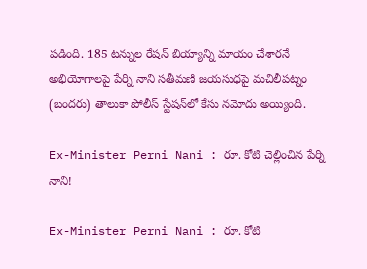పడింది. 185 టన్నుల రేషన్ బియ్యాన్ని మాయం చేశారనే అభియోగాలపై పేర్ని నాని సతీమణి జయసుధపై మచిలీపట్నం (బందరు) తాలుకా పోలీస్ స్టేషన్‌లో కేసు నమోదు అయ్యింది.

Ex-Minister Perni Nani : రూ. కోటి చెల్లించిన పేర్ని నాని!

Ex-Minister Perni Nani : రూ. కోటి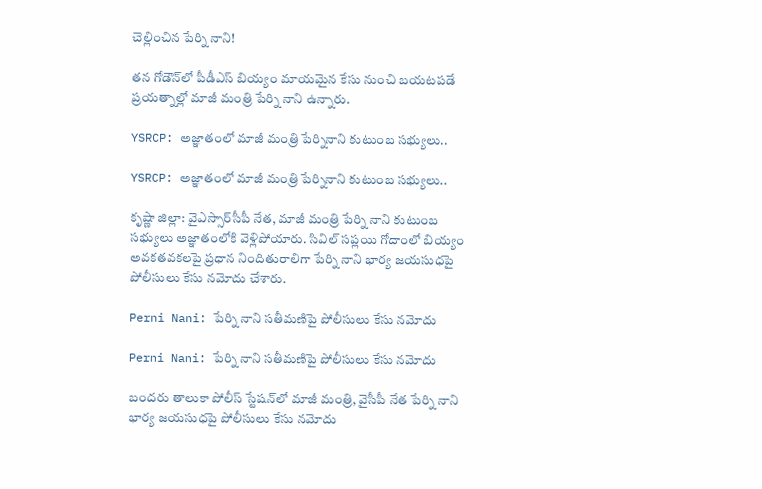చెల్లించిన పేర్ని నాని!

తన గోడౌన్‌లో పీడీఎస్‌ బియ్యం మాయమైన కేసు నుంచి బయటపడే ప్రయత్నాల్లో మాజీ మంత్రి పేర్ని నాని ఉన్నారు.

YSRCP: అజ్ఞాతంలో మాజీ మంత్రి పేర్నినాని కుటుంబ సభ్యులు..

YSRCP: అజ్ఞాతంలో మాజీ మంత్రి పేర్నినాని కుటుంబ సభ్యులు..

కృష్ణా జిల్లా: వైఎస్సార్‌సీపీ నేత, మాజీ మంత్రి పేర్ని నాని కుటుంబ సభ్యులు అజ్ఞాతంలోకి వెళ్లిపోయారు. సివిల్ సప్లయి గోదాంలో బియ్యం అవకతవకలపై ప్రధాన నిందితురాలిగా పేర్ని నాని భార్య జయసుధపై పోలీసులు కేసు నమోదు చేశారు.

Perni Nani: పేర్ని నాని సతీమణిపై పోలీసులు కేసు నమోదు

Perni Nani: పేర్ని నాని సతీమణిపై పోలీసులు కేసు నమోదు

బందరు తాలుకా పోలీస్ స్టేషన్‌లో మాజీ మంత్రి, వైసీపీ నేత పేర్ని నాని భార్య జయసుధపై పోలీసులు కేసు నమోదు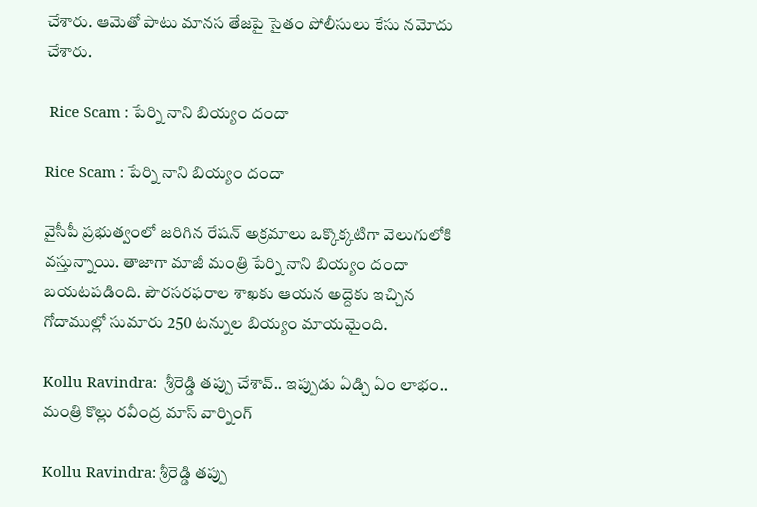చేశారు. ఆమెతో పాటు మానస తేజపై సైతం పోలీసులు కేసు నమోదు చేశారు.

 Rice Scam : పేర్ని నాని బియ్యం దందా

Rice Scam : పేర్ని నాని బియ్యం దందా

వైసీపీ ప్రభుత్వంలో జరిగిన రేషన్‌ అక్రమాలు ఒక్కొక్కటిగా వెలుగులోకి వస్తున్నాయి. తాజాగా మాజీ మంత్రి పేర్ని నాని బియ్యం దందా బయటపడింది. పౌరసరఫరాల శాఖకు ఆయన అద్దెకు ఇచ్చిన గోదాముల్లో సుమారు 250 టన్నుల బియ్యం మాయమైంది.

Kollu Ravindra:  శ్రీరెడ్డి తప్పు చేశావ్.. ఇప్పుడు ఏడ్చి ఏం లాభం.. మంత్రి కొల్లు రవీంద్ర మాస్ వార్నింగ్

Kollu Ravindra: శ్రీరెడ్డి తప్పు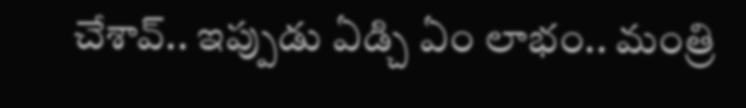చేశావ్.. ఇప్పుడు ఏడ్చి ఏం లాభం.. మంత్రి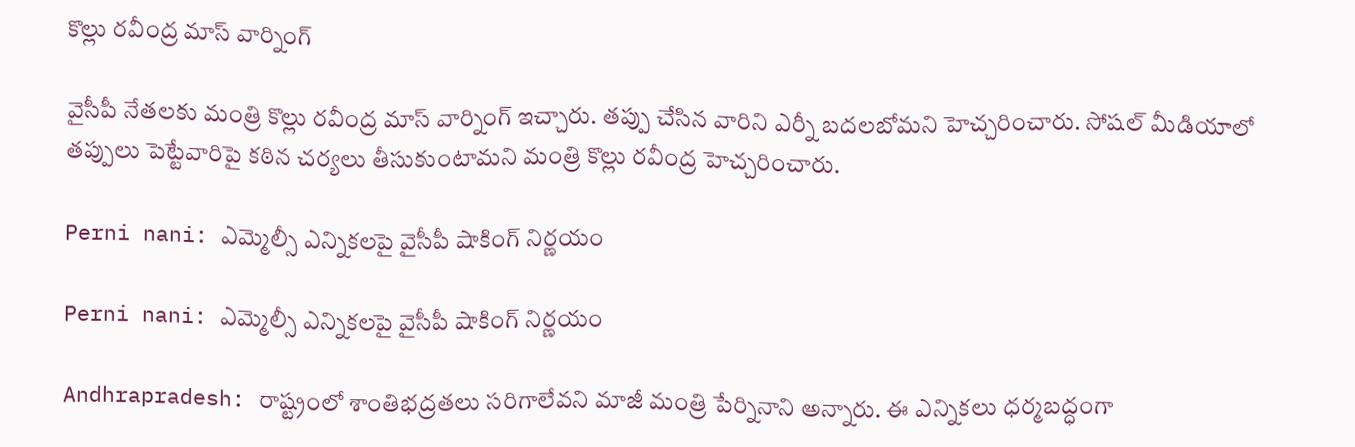కొల్లు రవీంద్ర మాస్ వార్నింగ్

వైసీపీ నేతలకు మంత్రి కొల్లు రవీంద్ర మాస్ వార్నింగ్ ఇచ్చారు. తప్పు చేసిన వారిని ఎర్నీ బదలబోమని హెచ్చరించారు. సోషల్ మీడియాలో తప్పులు పెట్టేవారిపై కఠిన చర్యలు తీసుకుంటామని మంత్రి కొల్లు రవీంద్ర హెచ్చరించారు.

Perni nani: ఎమ్మెల్సీ ఎన్నికలపై వైసీపీ షాకింగ్ నిర్ణయం

Perni nani: ఎమ్మెల్సీ ఎన్నికలపై వైసీపీ షాకింగ్ నిర్ణయం

Andhrapradesh: రాష్ట్రంలో శాంతిభద్రతలు సరిగాలేవని మాజీ మంత్రి పేర్నినాని అన్నారు. ఈ ఎన్నికలు ధర్మబద్ధంగా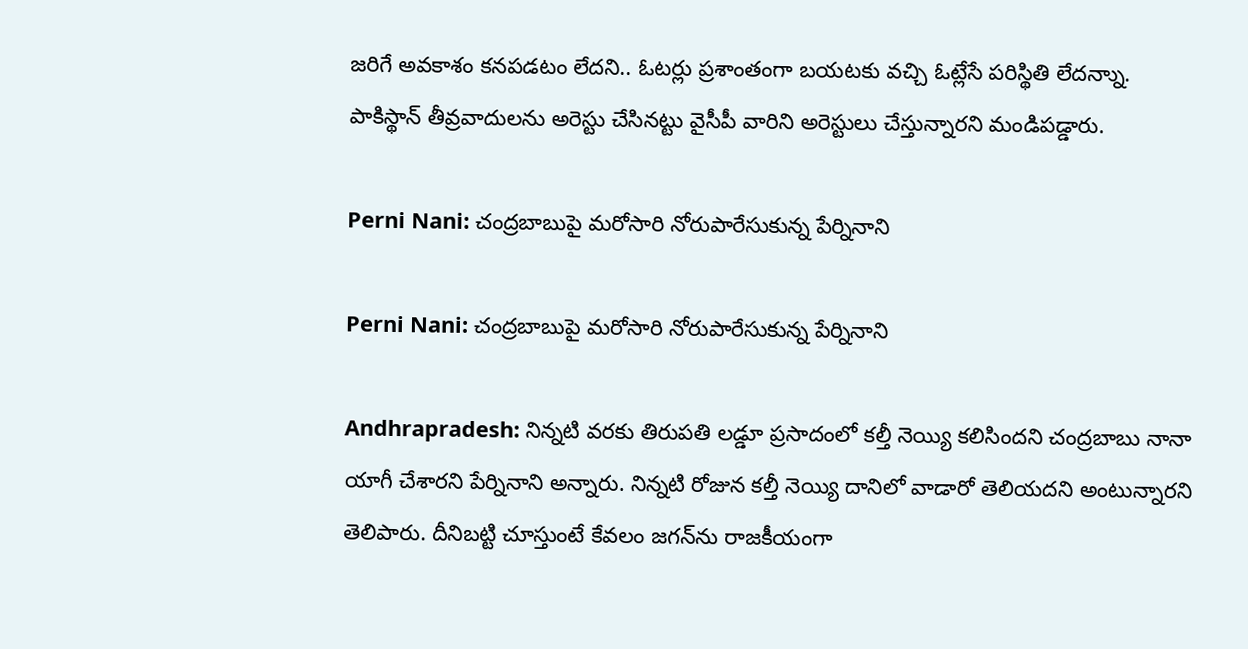జరిగే అవకాశం కనపడటం లేదని.. ఓటర్లు ప్రశాంతంగా బయటకు వచ్చి ఓట్లేసే పరిస్థితి లేదన్నాు. పాకిస్థాన్ తీవ్రవాదులను అరెస్టు చేసినట్టు వైసీపీ వారిని అరెస్టులు చేస్తున్నారని మండిపడ్డారు.

Perni Nani: చంద్రబాబుపై మరోసారి నోరుపారేసుకున్న పేర్నినాని

Perni Nani: చంద్రబాబుపై మరోసారి నోరుపారేసుకున్న పేర్నినాని

Andhrapradesh: నిన్నటి వరకు తిరుపతి లడ్డూ ప్రసాదంలో కల్తీ నెయ్యి కలిసిందని చంద్రబాబు నానా యాగీ చేశారని పేర్నినాని అన్నారు. నిన్నటి రోజున కల్తీ నెయ్యి దానిలో వాడారో తెలియదని అంటున్నారని తెలిపారు. దీనిబట్టి చూస్తుంటే కేవలం జగన్‌ను రాజకీయంగా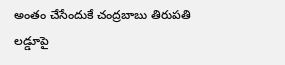అంతం చేసేందుకే చంద్రబాబు తిరుపతి లడ్డూపై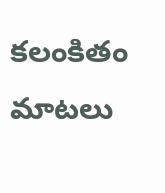కలంకితం మాటలు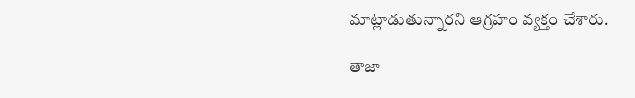మాట్లాడుతున్నారని ఆగ్రహం వ్యక్తం చేశారు.

తాజా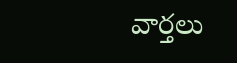వార్తలు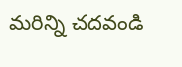మరిన్ని చదవండి